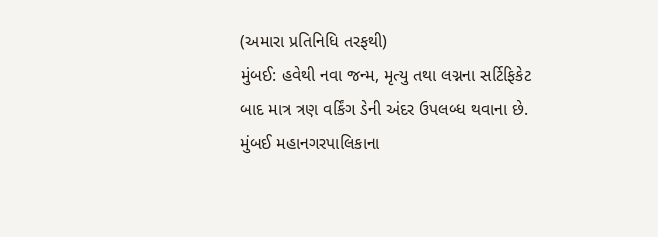(અમારા પ્રતિનિધિ તરફથી)
મુંબઈ: હવેથી નવા જન્મ, મૃત્યુ તથા લગ્નના સર્ટિફિકેટ બાદ માત્ર ત્રણ વર્કિંગ ડેની અંદર ઉપલબ્ધ થવાના છે. મુંબઈ મહાનગરપાલિકાના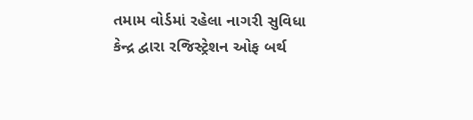તમામ વોર્ડમાં રહેલા નાગરી સુવિધા કેન્દ્ર દ્વારા રજિસ્ટ્રેશન ઓફ બર્થ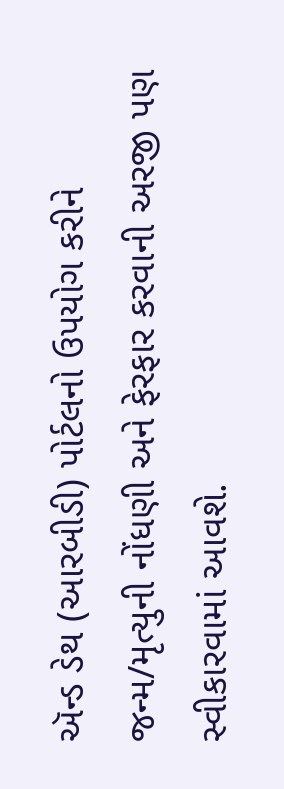ઍન્ડ ડેથ (આરબીડી) પોર્ટલનો ઉપયોગ કરીને જન્મ/મૃત્યુની નોંધણી અને ફેરફાર કરવાની અરજી પણ સ્વીકારવામાં આવશે.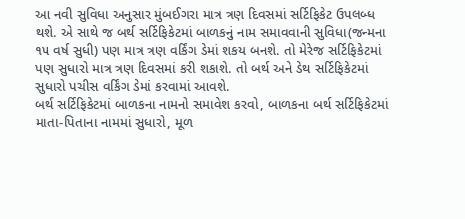આ નવી સુવિધા અનુસાર મુંબઈગરા માત્ર ત્રણ દિવસમાં સર્ટિફિકેટ ઉપલબ્ધ થશે. એ સાથે જ બર્થ સર્ટિફિકેટમાં બાળકનું નામ સમાવવાની સુવિધા(જન્મના ૧૫ વર્ષ સુધી) પણ માત્ર ત્રણ વર્કિંગ ડેમાં શકય બનશે. તો મેરેજ સર્ટિફિકેટમાં પણ સુધારો માત્ર ત્રણ દિવસમાં કરી શકાશે. તો બર્થ અને ડેથ સર્ટિફિકેટમાં સુધારો પચીસ વર્કિંગ ડેમાં કરવામાં આવશે.
બર્થ સર્ટિફિકેટમાં બાળકના નામનો સમાવેશ કરવો, બાળકના બર્થ સર્ટિફિકેટમાં માતા-પિતાના નામમાં સુધારો, મૂળ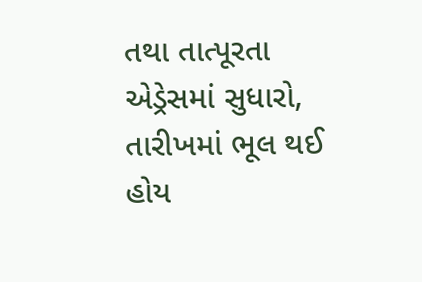તથા તાત્પૂરતા એડ્રેસમાં સુધારો, તારીખમાં ભૂલ થઈ હોય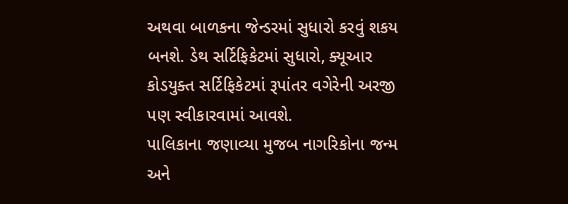અથવા બાળકના જેન્ડરમાં સુધારો કરવું શકય બનશે. ડેથ સર્ટિફિકેટમાં સુધારો, ક્યૂઆર કોડયુક્ત સર્ટિફિકેટમાં રૂપાંતર વગેરેની અરજી પણ સ્વીકારવામાં આવશે.
પાલિકાના જણાવ્યા મુજબ નાગરિકોના જન્મ અને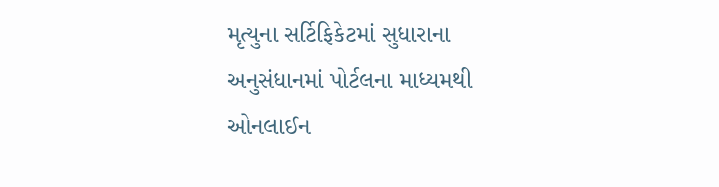મૃત્યુના સર્ટિફિકેટમાં સુધારાના અનુસંધાનમાં પોર્ટલના માધ્યમથી ઓનલાઈન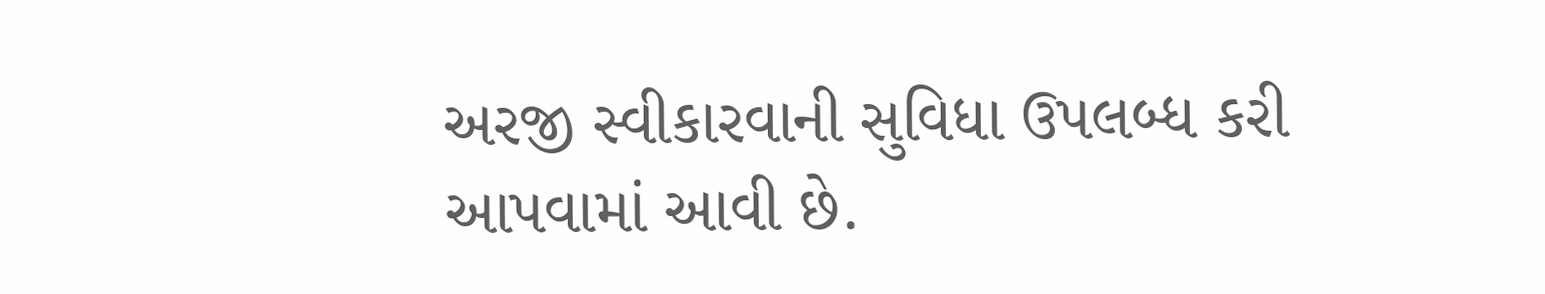અરજી સ્વીકારવાની સુવિધા ઉપલબ્ધ કરી આપવામાં આવી છે.